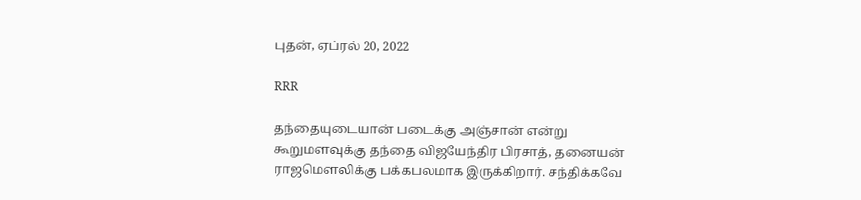புதன், ஏப்ரல் 20, 2022

RRR

தந்தையுடையான் படைக்கு அஞ்சான் என்று கூறுமளவுக்கு தந்தை விஜயேந்திர பிரசாத், தனையன் ராஜமௌலிக்கு பக்கபலமாக இருக்கிறார். சந்திக்கவே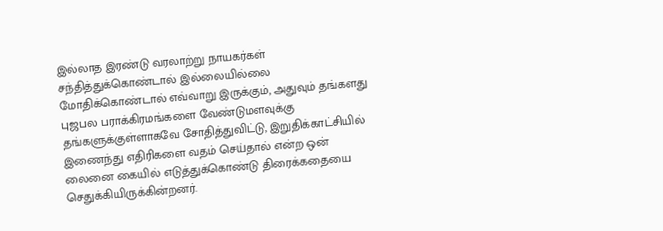இல்லாத இரண்டு வரலாற்று நாயகர்கள் சந்தித்துக்கொண்டால் இல்லையில்லை மோதிக்கொண்டால் எவ்வாறு இருக்கும், அதுவும் தங்களது புஜபல பராக்கிரமங்களை வேண்டுமளவுக்கு தங்களுக்குள்ளாகவே சோதித்துவிட்டு, இறுதிக்காட்சியில் இணைந்து எதிரிகளை வதம் செய்தால் என்ற ஒன் லைனை கையில் எடுத்துக்கொண்டு திரைக்கதையை செதுக்கியிருக்கின்றனர்.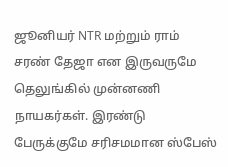ஜூனியர் NTR மற்றும் ராம் சரண் தேஜா என இருவருமே தெலுங்கில் முன்னணி நாயகர்கள். இரண்டு பேருக்குமே சரிசமமான ஸ்பேஸ்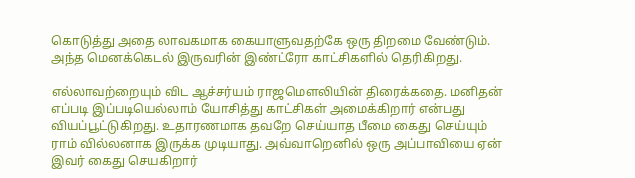கொடுத்து அதை லாவகமாக கையாளுவதற்கே ஒரு திறமை வேண்டும். அந்த மெனக்கெடல் இருவரின் இண்ட்ரோ காட்சிகளில் தெரிகிறது.

எல்லாவற்றையும் விட ஆச்சர்யம் ராஜமௌலியின் திரைக்கதை. மனிதன் எப்படி இப்படியெல்லாம் யோசித்து காட்சிகள் அமைக்கிறார் என்பது வியப்பூட்டுகிறது. உதாரணமாக தவறே செய்யாத பீமை கைது செய்யும் ராம் வில்லனாக இருக்க முடியாது. அவ்வாறெனில் ஒரு அப்பாவியை ஏன் இவர் கைது செயகிறார்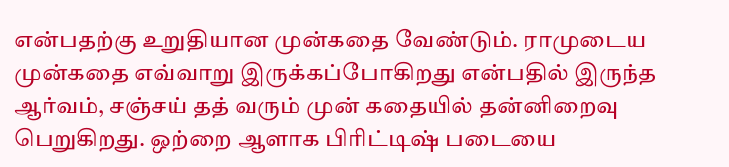என்பதற்கு உறுதியான முன்கதை வேண்டும். ராமுடைய முன்கதை எவ்வாறு இருக்கப்போகிறது என்பதில் இருந்த ஆர்வம், சஞ்சய் தத் வரும் முன் கதையில் தன்னிறைவு பெறுகிறது. ஒற்றை ஆளாக பிரிட்டிஷ் படையை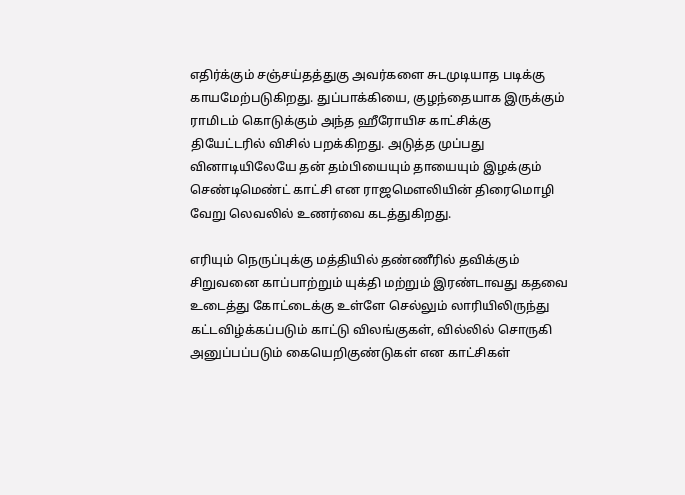எதிர்க்கும் சஞ்சய்தத்துகு அவர்களை சுடமுடியாத படிக்கு காயமேற்படுகிறது. துப்பாக்கியை, குழந்தையாக இருக்கும் ராமிடம் கொடுக்கும் அந்த ஹீரோயிச காட்சிக்கு தியேட்டரில் விசில் பறக்கிறது. அடுத்த முப்பது வினாடியிலேயே தன் தம்பியையும் தாயையும் இழக்கும் செண்டிமெண்ட் காட்சி என ராஜமௌலியின் திரைமொழி வேறு லெவலில் உணர்வை கடத்துகிறது.

எரியும் நெருப்புக்கு மத்தியில் தண்ணீரில் தவிக்கும் சிறுவனை காப்பாற்றும் யுக்தி மற்றும் இரண்டாவது கதவை உடைத்து கோட்டைக்கு உள்ளே செல்லும் லாரியிலிருந்து கட்டவிழ்க்கப்படும் காட்டு விலங்குகள், வில்லில் சொருகி அனுப்பப்படும் கையெறிகுண்டுகள் என காட்சிகள்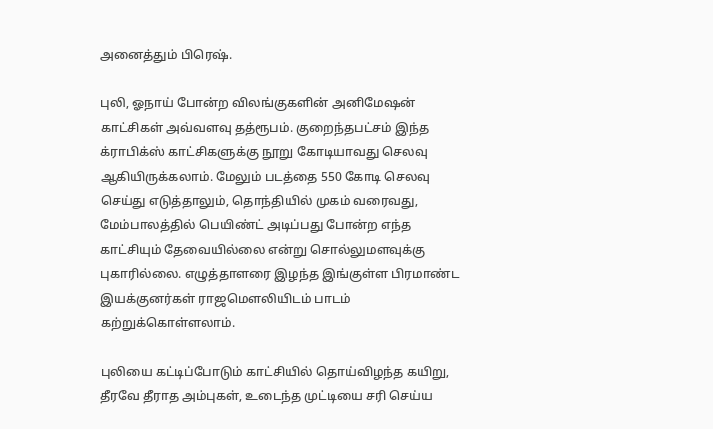அனைத்தும் பிரெஷ்.

புலி, ஓநாய் போன்ற விலங்குகளின் அனிமேஷன் காட்சிகள் அவ்வளவு தத்ரூபம். குறைந்தபட்சம் இந்த க்ராபிக்ஸ் காட்சிகளுக்கு நூறு கோடியாவது செலவு ஆகியிருக்கலாம். மேலும் படத்தை 550 கோடி செலவு செய்து எடுத்தாலும், தொந்தியில் முகம் வரைவது, மேம்பாலத்தில் பெயிண்ட் அடிப்பது போன்ற எந்த காட்சியும் தேவையில்லை என்று சொல்லுமளவுக்கு புகாரில்லை. எழுத்தாளரை இழந்த இங்குள்ள பிரமாண்ட இயக்குனர்கள் ராஜமௌலியிடம் பாடம் கற்றுக்கொள்ளலாம்.

புலியை கட்டிப்போடும் காட்சியில் தொய்விழந்த கயிறு, தீரவே தீராத அம்புகள், உடைந்த முட்டியை சரி செய்ய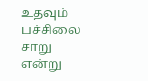உதவும் பச்சிலை சாறு என்று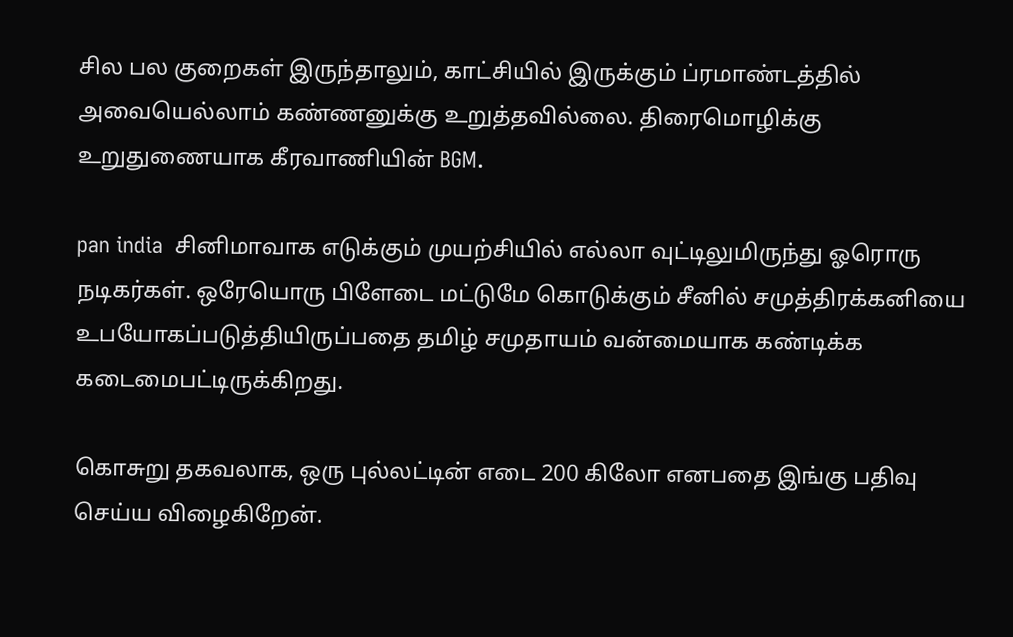சில பல குறைகள் இருந்தாலும், காட்சியில் இருக்கும் ப்ரமாண்டத்தில் அவையெல்லாம் கண்ணனுக்கு உறுத்தவில்லை. திரைமொழிக்கு உறுதுணையாக கீரவாணியின் BGM.

pan india  சினிமாவாக எடுக்கும் முயற்சியில் எல்லா வுட்டிலுமிருந்து ஓரொரு நடிகர்கள். ஒரேயொரு பிளேடை மட்டுமே கொடுக்கும் சீனில் சமுத்திரக்கனியை உபயோகப்படுத்தியிருப்பதை தமிழ் சமுதாயம் வன்மையாக கண்டிக்க கடைமைபட்டிருக்கிறது.

கொசுறு தகவலாக, ஒரு புல்லட்டின் எடை 200 கிலோ எனபதை இங்கு பதிவு செய்ய விழைகிறேன்.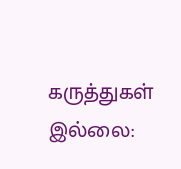கருத்துகள் இல்லை: